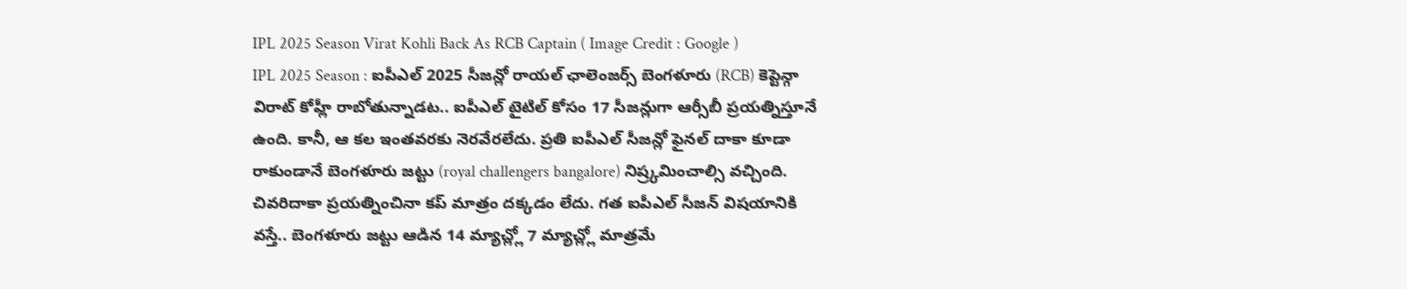IPL 2025 Season Virat Kohli Back As RCB Captain ( Image Credit : Google )
IPL 2025 Season : ఐపీఎల్ 2025 సీజన్లో రాయల్ ఛాలెంజర్స్ బెంగళూరు (RCB) కెప్టెన్గా విరాట్ కోహ్లీ రాబోతున్నాడట.. ఐపీఎల్ టైటిల్ కోసం 17 సీజన్లుగా ఆర్సీబీ ప్రయత్నిస్తూనే ఉంది. కానీ, ఆ కల ఇంతవరకు నెరవేరలేదు. ప్రతి ఐపీఎల్ సీజన్లో ఫైనల్ దాకా కూడా రాకుండానే బెంగళూరు జట్టు (royal challengers bangalore) నిష్ర్కమించాల్సి వచ్చింది. చివరిదాకా ప్రయత్నించినా కప్ మాత్రం దక్కడం లేదు. గత ఐపీఎల్ సీజన్ విషయానికి వస్తే.. బెంగళూరు జట్టు ఆడిన 14 మ్యాచ్ల్లో 7 మ్యాచ్ల్లో మాత్రమే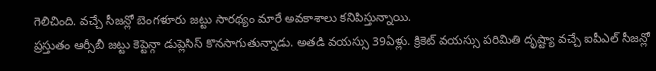గెలిచింది. వచ్చే సీజన్లో బెంగళూరు జట్టు సారథ్యం మారే అవకాశాలు కనిపిస్తున్నాయి.
ప్రస్తుతం ఆర్సీబీ జట్టు కెప్టెన్గా డుప్లెసిస్ కొనసాగుతున్నాడు. అతడి వయస్సు 39ఏళ్లు. క్రికెట్ వయస్సు పరిమితి దృష్ట్యా వచ్చే ఐపీఎల్ సీజన్లో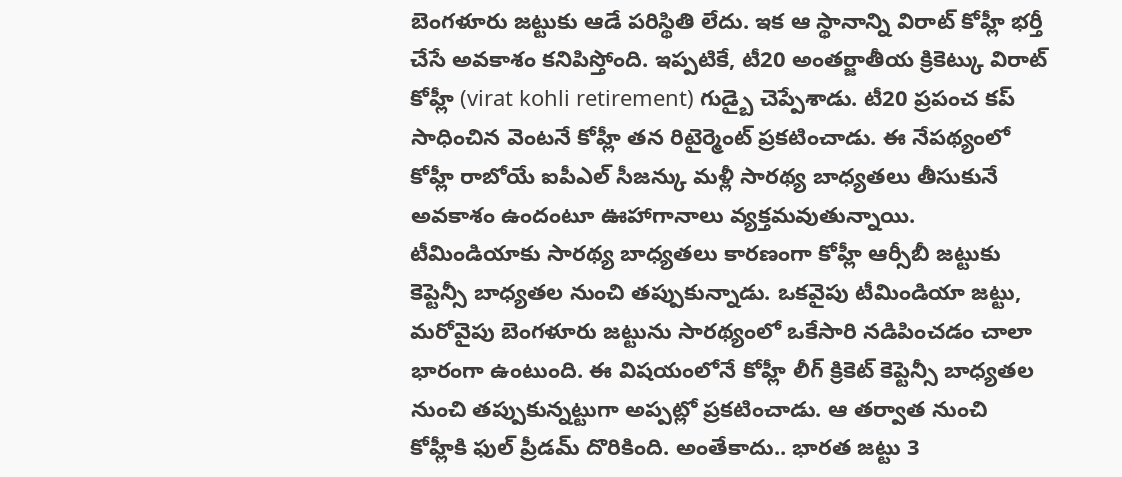బెంగళూరు జట్టుకు ఆడే పరిస్థితి లేదు. ఇక ఆ స్థానాన్ని విరాట్ కోహ్లీ భర్తీ చేసే అవకాశం కనిపిస్తోంది. ఇప్పటికే, టీ20 అంతర్జాతీయ క్రికెట్కు విరాట్ కోహ్లీ (virat kohli retirement) గుడ్బై చెప్పేశాడు. టీ20 ప్రపంచ కప్ సాధించిన వెంటనే కోహ్లీ తన రిటైర్మెంట్ ప్రకటించాడు. ఈ నేపథ్యంలో కోహ్లీ రాబోయే ఐపీఎల్ సీజన్కు మళ్లీ సారథ్య బాధ్యతలు తీసుకునే అవకాశం ఉందంటూ ఊహాగానాలు వ్యక్తమవుతున్నాయి.
టీమిండియాకు సారథ్య బాధ్యతలు కారణంగా కోహ్లీ ఆర్సీబీ జట్టుకు కెప్టెన్సీ బాధ్యతల నుంచి తప్పుకున్నాడు. ఒకవైపు టీమిండియా జట్టు, మరోవైపు బెంగళూరు జట్టును సారథ్యంలో ఒకేసారి నడిపించడం చాలా భారంగా ఉంటుంది. ఈ విషయంలోనే కోహ్లీ లీగ్ క్రికెట్ కెప్టెన్సీ బాధ్యతల నుంచి తప్పుకున్నట్టుగా అప్పట్లో ప్రకటించాడు. ఆ తర్వాత నుంచి కోహ్లీకి ఫుల్ ప్రీడమ్ దొరికింది. అంతేకాదు.. భారత జట్టు 3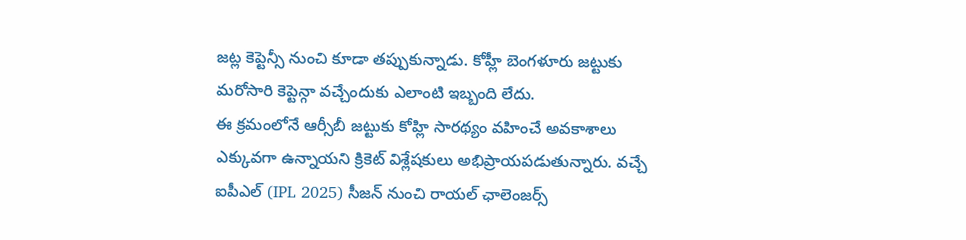జట్ల కెప్టెన్సీ నుంచి కూడా తప్పుకున్నాడు. కోహ్లీ బెంగళూరు జట్టుకు మరోసారి కెప్టెన్గా వచ్చేందుకు ఎలాంటి ఇబ్బంది లేదు.
ఈ క్రమంలోనే ఆర్సీబీ జట్టుకు కోహ్లి సారథ్యం వహించే అవకాశాలు ఎక్కువగా ఉన్నాయని క్రికెట్ విశ్లేషకులు అభిప్రాయపడుతున్నారు. వచ్చే ఐపీఎల్ (IPL 2025) సీజన్ నుంచి రాయల్ ఛాలెంజర్స్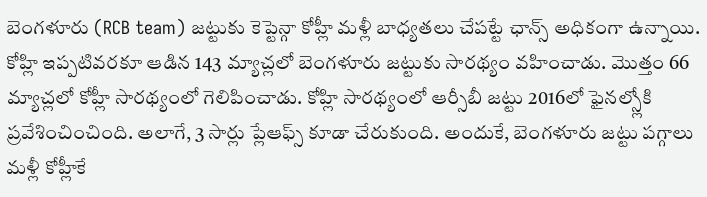బెంగళూరు (RCB team) జట్టుకు కెప్టెన్గా కోహ్లీ మళ్లీ బాధ్యతలు చేపట్టే ఛాన్స్ అధికంగా ఉన్నాయి. కోహ్లి ఇప్పటివరకూ ఆడిన 143 మ్యాచ్లలో బెంగళూరు జట్టుకు సారథ్యం వహించాడు. మొత్తం 66 మ్యాచ్లలో కోహ్లీ సారథ్యంలో గెలిపించాడు. కోహ్లి సారథ్యంలో ఆర్సీబీ జట్టు 2016లో ఫైనల్స్లోకి ప్రవేశించించింది. అలాగే, 3 సార్లు ప్లేఆఫ్స్ కూడా చేరుకుంది. అందుకే, బెంగళూరు జట్టు పగ్గాలు మళ్లీ కోహ్లీకే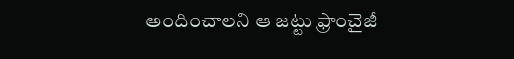అందించాలని ఆ జట్టు ఫ్రాంచైజీ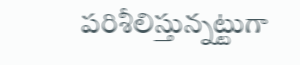పరిశీలిస్తున్నట్టుగా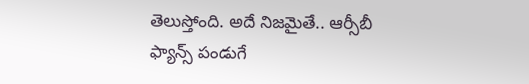తెలుస్తోంది. అదే నిజమైతే.. ఆర్సీబీ ఫ్యాన్స్ పండుగే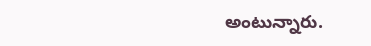అంటున్నారు.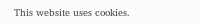This website uses cookies.